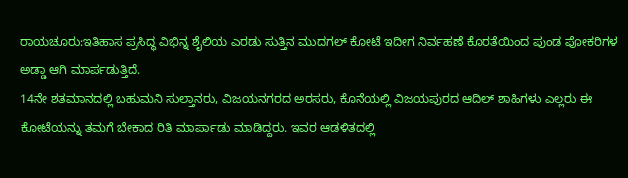ರಾಯಚೂರು:ಇತಿಹಾಸ ಪ್ರಸಿದ್ಧ ವಿಭಿನ್ನ ಶೈಲಿಯ ಎರಡು ಸುತ್ತಿನ ಮುದಗಲ್ ಕೋಟೆ ಇದೀಗ ನಿರ್ವಹಣೆ ಕೊರತೆಯಿಂದ ಪುಂಡ ಪೋಕರಿಗಳ ಅಡ್ಡಾ ಆಗಿ ಮಾರ್ಪಡುತ್ತಿದೆ.
14ನೇ ಶತಮಾನದಲ್ಲಿ ಬಹುಮನಿ ಸುಲ್ತಾನರು, ವಿಜಯನಗರದ ಅರಸರು, ಕೊನೆಯಲ್ಲಿ ವಿಜಯಪುರದ ಆದಿಲ್ ಶಾಹಿಗಳು ಎಲ್ಲರು ಈ ಕೋಟೆಯನ್ನು ತಮಗೆ ಬೇಕಾದ ರಿತಿ ಮಾರ್ಪಾಡು ಮಾಡಿದ್ದರು. ಇವರ ಆಡಳಿತದಲ್ಲಿ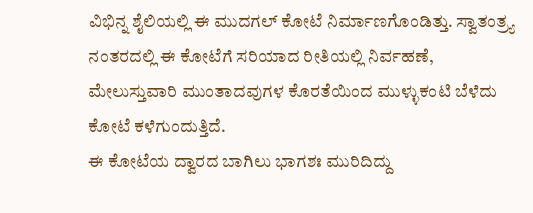ವಿಭಿನ್ನ ಶೈಲಿಯಲ್ಲಿ ಈ ಮುದಗಲ್ ಕೋಟೆ ನಿರ್ಮಾಣಗೊಂಡಿತ್ತು. ಸ್ವಾತಂತ್ರ್ಯ ನಂತರದಲ್ಲಿ ಈ ಕೋಟೆಗೆ ಸರಿಯಾದ ರೀತಿಯಲ್ಲಿ ನಿರ್ವಹಣೆ, ಮೇಲುಸ್ತುವಾರಿ ಮುಂತಾದವುಗಳ ಕೊರತೆಯಿಂದ ಮುಳ್ಳುಕಂಟಿ ಬೆಳೆದು ಕೋಟೆ ಕಳೆಗುಂದುತ್ತಿದೆ.
ಈ ಕೋಟೆಯ ದ್ವಾರದ ಬಾಗಿಲು ಭಾಗಶಃ ಮುರಿದಿದ್ದು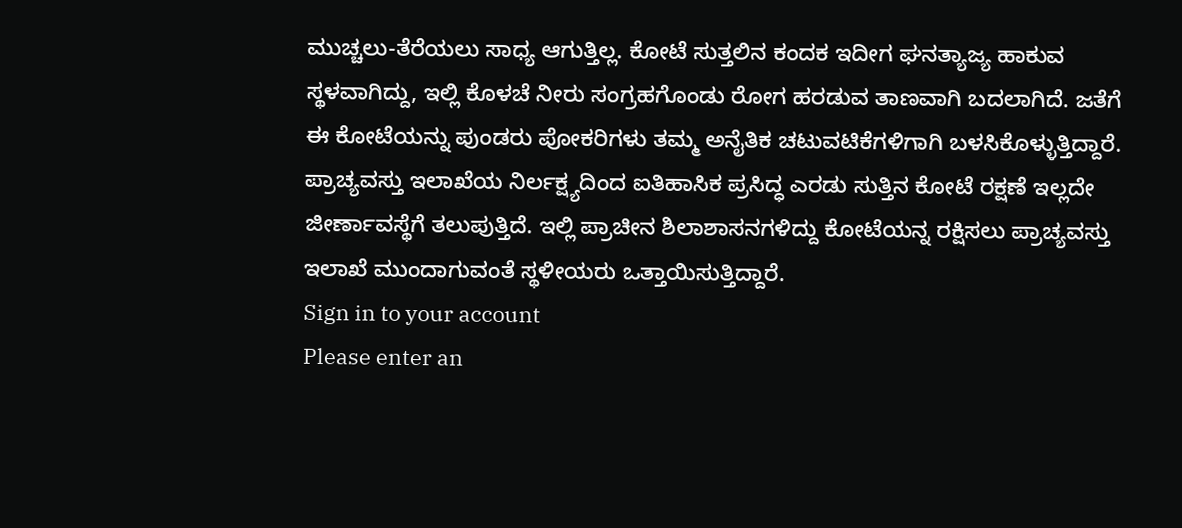ಮುಚ್ಚಲು-ತೆರೆಯಲು ಸಾಧ್ಯ ಆಗುತ್ತಿಲ್ಲ. ಕೋಟೆ ಸುತ್ತಲಿನ ಕಂದಕ ಇದೀಗ ಘನತ್ಯಾಜ್ಯ ಹಾಕುವ ಸ್ಥಳವಾಗಿದ್ದು, ಇಲ್ಲಿ ಕೊಳಚೆ ನೀರು ಸಂಗ್ರಹಗೊಂಡು ರೋಗ ಹರಡುವ ತಾಣವಾಗಿ ಬದಲಾಗಿದೆ. ಜತೆಗೆ ಈ ಕೋಟೆಯನ್ನು ಪುಂಡರು ಪೋಕರಿಗಳು ತಮ್ಮ ಅನೈತಿಕ ಚಟುವಟಿಕೆಗಳಿಗಾಗಿ ಬಳಸಿಕೊಳ್ಳುತ್ತಿದ್ದಾರೆ.
ಪ್ರಾಚ್ಯವಸ್ತು ಇಲಾಖೆಯ ನಿರ್ಲಕ್ಷ್ಯದಿಂದ ಐತಿಹಾಸಿಕ ಪ್ರಸಿದ್ಧ ಎರಡು ಸುತ್ತಿನ ಕೋಟೆ ರಕ್ಷಣೆ ಇಲ್ಲದೇ ಜೀರ್ಣಾವಸ್ಥೆಗೆ ತಲುಪುತ್ತಿದೆ. ಇಲ್ಲಿ ಪ್ರಾಚೀನ ಶಿಲಾಶಾಸನಗಳಿದ್ದು ಕೋಟೆಯನ್ನ ರಕ್ಷಿಸಲು ಪ್ರಾಚ್ಯವಸ್ತು ಇಲಾಖೆ ಮುಂದಾಗುವಂತೆ ಸ್ಥಳೀಯರು ಒತ್ತಾಯಿಸುತ್ತಿದ್ದಾರೆ.
Sign in to your account
Please enter an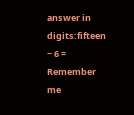answer in digits:fifteen − 6 =
Remember me